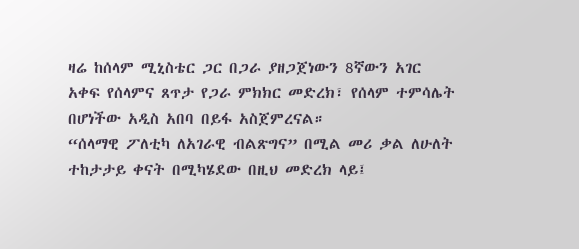ዛሬ ከሰላም ሚኒስቴር ጋር በጋራ ያዘጋጀነውን 8ኛውን አገር አቀፍ የሰላምና ጸጥታ የጋራ ምክክር መድረክ፣ የሰላም ተምሳሌት በሆነችው አዲስ አበባ በይፋ አስጀምረናል።
“ሰላማዊ ፖለቲካ ለአገራዊ ብልጽግና” በሚል መሪ ቃል ለሁለት ተከታታይ ቀናት በሚካሄደው በዚህ መድረክ ላይ፤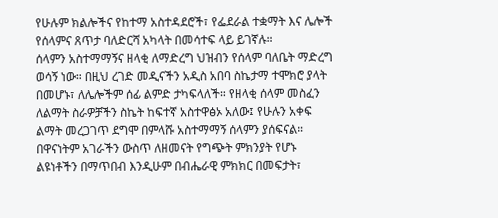የሁሉም ክልሎችና የከተማ አስተዳደሮች፣ የፌደራል ተቋማት እና ሌሎች የሰላምና ጸጥታ ባለድርሻ አካላት በመሳተፍ ላይ ይገኛሉ።
ሰላምን አስተማማኝና ዘላቂ ለማድረግ ህዝብን የሰላም ባለቤት ማድረግ ወሳኝ ነው። በዚህ ረገድ መዲናችን አዲስ አበባ ስኬታማ ተሞክሮ ያላት በመሆኑ፣ ለሌሎችም ሰፊ ልምድ ታካፍላለች። የዘላቂ ሰላም መስፈን ለልማት ስራዎቻችን ስኬት ከፍተኛ አስተዋፅኦ አለው፤ የሁሉን አቀፍ ልማት መረጋገጥ ደግሞ በምላሹ አስተማማኝ ሰላምን ያሰፍናል።
በዋናነትም አገራችን ውስጥ ለዘመናት የግጭት ምክንያት የሆኑ ልዩነቶችን በማጥበብ እንዲሁም በብሔራዊ ምክክር በመፍታት፣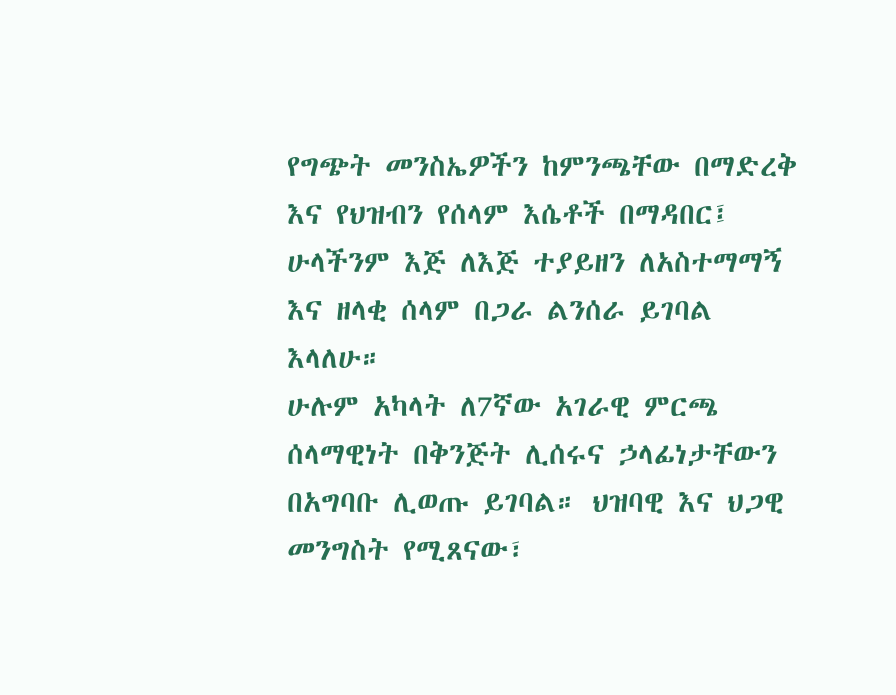የግጭት መንስኤዎችን ከምንጫቸው በማድረቅ እና የህዝብን የሰላም እሴቶች በማዳበር፤ ሁላችንም እጅ ለእጅ ተያይዘን ለአስተማማኝ እና ዘላቂ ሰላም በጋራ ልንሰራ ይገባል እላለሁ።
ሁሉም አካላት ለ7ኛው አገራዊ ምርጫ ሰላማዊነት በቅንጅት ሊሰሩና ኃላፊነታቸውን በአግባቡ ሊወጡ ይገባል። ህዝባዊ እና ህጋዊ መንግስት የሚጸናው፣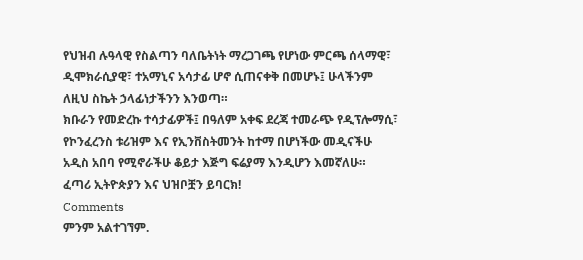የህዝብ ሉዓላዊ የስልጣን ባለቤትነት ማረጋገጫ የሆነው ምርጫ ሰላማዊ፣ ዲሞክራሲያዊ፣ ተአማኒና አሳታፊ ሆኖ ሲጠናቀቅ በመሆኑ፤ ሁላችንም ለዚህ ስኬት ኃላፊነታችንን እንወጣ።
ክቡራን የመድረኩ ተሳታፊዎች፤ በዓለም አቀፍ ደረጃ ተመራጭ የዲፕሎማሲ፣ የኮንፈረንስ ቱሪዝም እና የኢንቨስትመንት ከተማ በሆነችው መዲናችሁ አዲስ አበባ የሚኖራችሁ ቆይታ እጅግ ፍሬያማ እንዲሆን እመኛለሁ።
ፈጣሪ ኢትዮጵያን እና ህዝቦቿን ይባርክ!
Comments
ምንም አልተገኘም.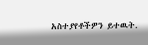አስተያየቶችዎን ይተዉት.